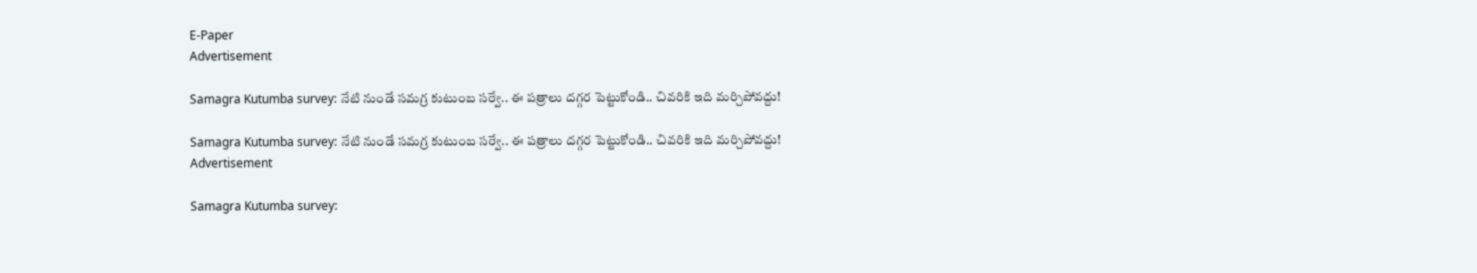E-Paper
Advertisement

Samagra Kutumba survey: నేటి నుండే స‌మ‌గ్ర‌ కుటుంబ స‌ర్వే.. ఈ ప‌త్రాలు ద‌గ్గ‌ర పెట్టుకోండి.. చివ‌రికి ఇది మ‌ర్చిపోవ‌ద్దు!

Samagra Kutumba survey: నేటి నుండే స‌మ‌గ్ర‌ కుటుంబ స‌ర్వే.. ఈ ప‌త్రాలు ద‌గ్గ‌ర పెట్టుకోండి.. చివ‌రికి ఇది మ‌ర్చిపోవ‌ద్దు!
Advertisement

Samagra Kutumba survey: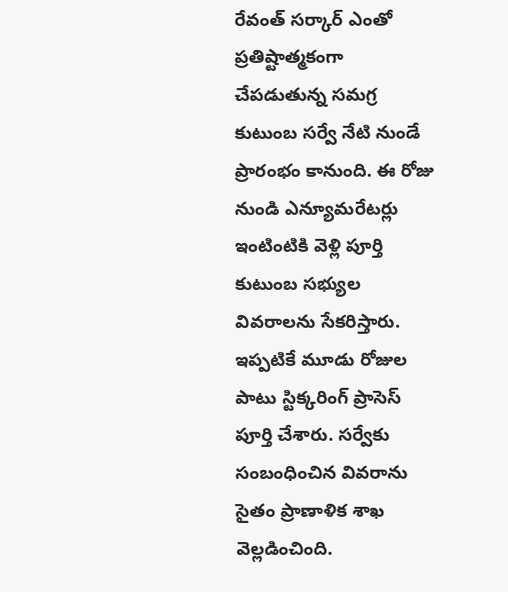రేవంత్ స‌ర్కార్ ఎంతో ప్ర‌తిష్టాత్మ‌కంగా చేప‌డుతున్న స‌మగ్ర కుటుంబ స‌ర్వే నేటి నుండే ప్రారంభం కానుంది. ఈ రోజు నుండి ఎన్యూమ‌రేట‌ర్లు ఇంటింటికి వెళ్లి పూర్తి కుటుంబ స‌భ్యుల వివ‌రాలను సేక‌రిస్తారు. ఇప్ప‌టికే మూడు రోజుల పాటు స్టిక్క‌రింగ్ ప్రాసెస్ పూర్తి చేశారు. స‌ర్వేకు సంబంధించిన వివ‌రాను సైతం ప్రాణాళిక శాఖ వెల్ల‌డించింది.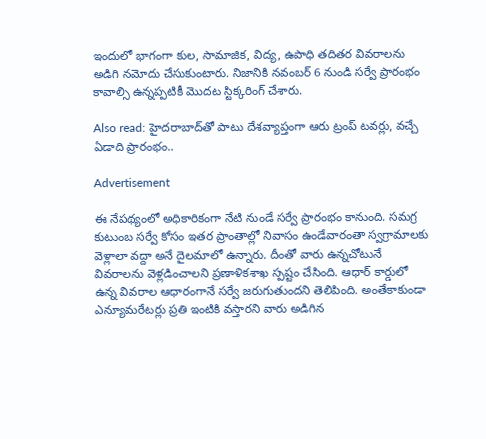ఇందులో భాగంగా కుల‌, సామాజిక‌, విద్య‌, ఉపాధి త‌దిత‌ర వివ‌రాలను అడిగి న‌మోదు చేసుకుంటారు. నిజానికి న‌వంబ‌ర్ 6 నుండి స‌ర్వే ప్రారంభం కావాల్సి ఉన్నప్ప‌టికీ మొద‌ట స్టిక్క‌రింగ్ చేశారు.

Also read: హైదరాబాద్‌తో పాటు దేశవ్యాప్తంగా ఆరు ట్రంప్ టవర్లు, వచ్చే ఏడాది ప్రారంభం..

Advertisement

ఈ నేప‌థ్యంలో అధికారికంగా నేటి నుండే స‌ర్వే ప్రారంభం కానుంది. స‌మ‌గ్ర కుటుంబ స‌ర్వే కోసం ఇత‌ర ప్రాంతాల్లో నివాసం ఉండేవారంతా స్వ‌గ్రామాల‌కు వెళ్లాలా వ‌ద్దా అనే దైల‌మాలో ఉన్నారు. దీంతో వారు ఉన్న‌చోటునే వివ‌రాల‌ను వెళ్ల‌డించాల‌ని ప్ర‌ణాళికశాఖ స్ప‌ష్టం చేసింది. ఆధార్ కార్డులో ఉన్న వివ‌రాల ఆధారంగానే స‌ర్వే జ‌రుగుతుంద‌ని తెలిపింది. అంతేకాకుండా ఎన్యూమ‌రేటర్లు ప్ర‌తి ఇంటికి వ‌స్తార‌ని వారు అడిగిన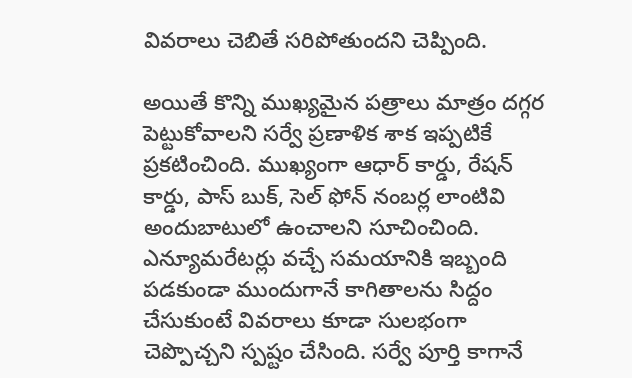వివ‌రాలు చెబితే స‌రిపోతుందని చెప్పింది.

అయితే కొన్ని ముఖ్య‌మైన ప‌త్రాలు మాత్రం ద‌గ్గ‌ర పెట్టుకోవాల‌ని స‌ర్వే ప్ర‌ణాళిక శాక ఇప్ప‌టికే ప్ర‌క‌టించింది. ముఖ్యంగా ఆధార్ కార్డు, రేష‌న్ కార్డు, పాస్ బుక్, సెల్ ఫోన్ నంబ‌ర్ల లాంటివి అందుబాటులో ఉంచాల‌ని సూచించింది. ఎన్యూమ‌రేట‌ర్లు వ‌చ్చే స‌మ‌యానికి ఇబ్బంది ప‌డ‌కుండా ముందుగానే కాగితాల‌ను సిద్దం చేసుకుంటే వివ‌రాలు కూడా సుల‌భంగా చెప్పొచ్చ‌ని స్ప‌ష్టం చేసింది. స‌ర్వే పూర్తి కాగానే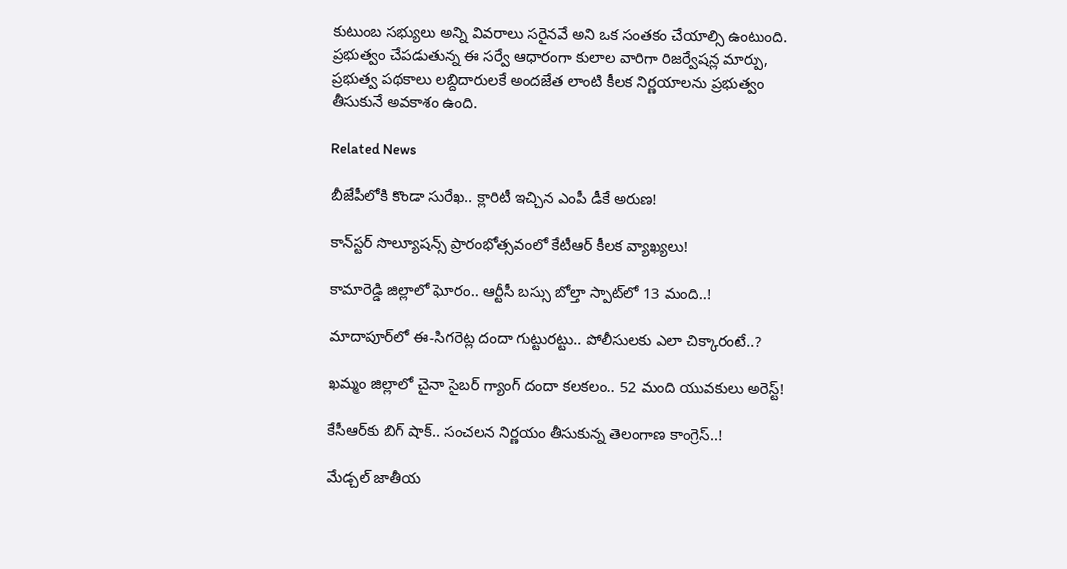కుటుంబ స‌భ్యులు అన్ని వివ‌రాలు స‌రైన‌వే అని ఒక సంత‌కం చేయాల్సి ఉంటుంది. ప్ర‌భుత్వం చేప‌డుతున్న ఈ స‌ర్వే ఆధారంగా కులాల వారిగా రిజర్వేష‌న్ల మార్పు, ప్ర‌భుత్వ ప‌థ‌కాలు ల‌బ్దిదారుల‌కే అంద‌జేత లాంటి కీల‌క నిర్ణ‌యాల‌ను ప్ర‌భుత్వం తీసుకునే అవ‌కాశం ఉంది.

Related News

బీజేపీలోకి కొండా సురేఖ.. క్లారిటీ ఇచ్చిన ఎంపీ డీకే అరుణ!

కాన్‌స్టర్ సొల్యూషన్స్ ప్రారంభోత్సవంలో కేటీఆర్ కీలక వ్యాఖ్యలు!

కామారెడ్డి జిల్లాలో ఘోరం.. ఆర్టీసీ బస్సు బోల్తా స్పాట్‌లో 13 మంది..!

మాదాపూర్‌లో ఈ-సిగరెట్ల దందా గుట్టురట్టు.. పోలీసులకు ఎలా చిక్కారంటే..?

ఖమ్మం జిల్లాలో చైనా సైబర్ గ్యాంగ్ దందా కలకలం.. 52 మంది యువకులు అరెస్ట్!

కేసీఆర్‌కు బిగ్ షాక్.. సంచలన నిర్ణయం తీసుకున్న తెలంగాణ కాంగ్రెస్..!

మేడ్చల్ జాతీయ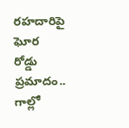రహదారిపై ఘోర రోడ్డు ప్రమాదం.. గాల్లో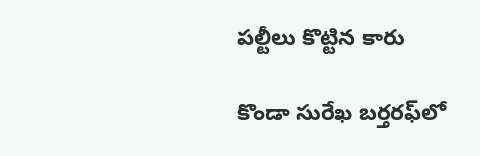పల్టీలు కొట్టిన కారు

కొండా సురేఖ బర్తరఫ్‌లో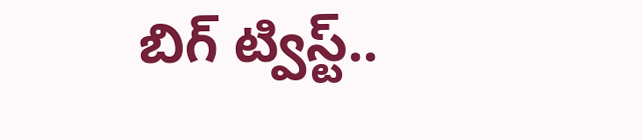బిగ్ ట్విస్ట్..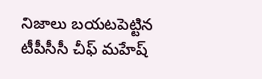నిజాలు బయటపెట్టిన టీపీసీసీ చీఫ్ మహేష్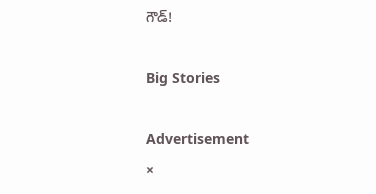గౌడ్!

Big Stories

Advertisement
×